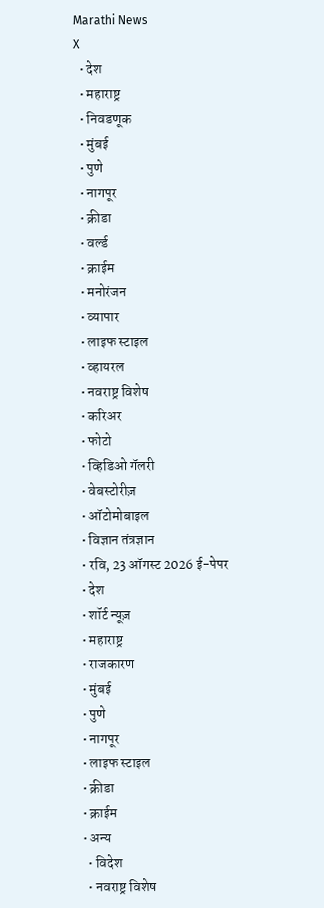Marathi News
X
  • देश
  • महाराष्ट्र
  • निवडणूक
  • मुंबई
  • पुणे
  • नागपूर
  • क्रीडा
  • वर्ल्ड
  • क्राईम
  • मनोरंजन
  • व्यापार
  • लाइफ स्टाइल
  • व्हायरल
  • नवराष्ट्र विशेष
  • करिअर
  • फोटो
  • व्हिडिओ गॅलरी
  • वेबस्टोरीज़
  • ऑटोमोबाइल
  • विज्ञान तंत्रज्ञान
  • रवि, 23 ऑगस्ट 2026 ई-पेपर
  • देश
  • शॉर्ट न्यूज़
  • महाराष्ट्र
  • राजकारण
  • मुंबई
  • पुणे
  • नागपूर
  • लाइफ स्टाइल
  • क्रीडा
  • क्राईम
  • अन्य
    • विदेश
    • नवराष्ट्र विशेष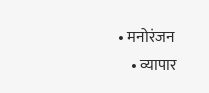• मनोरंजन
    • व्यापार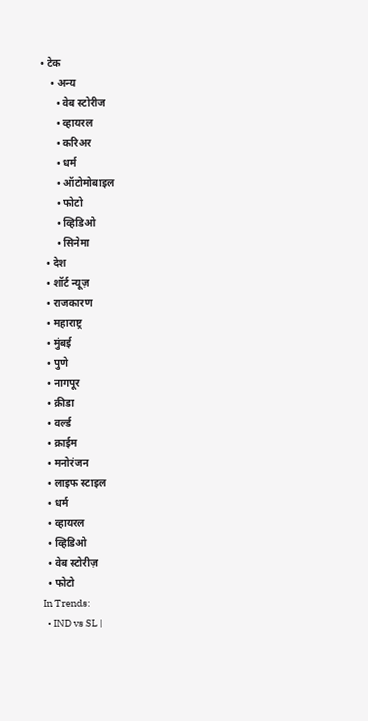• टेक
    • अन्य
      • वेब स्टोरीज
      • व्हायरल
      • करिअर
      • धर्म
      • ऑटोमोबाइल
      • फोटो
      • व्हिडिओ
      • सिनेमा
  • देश
  • शॉर्ट न्यूज़
  • राजकारण
  • महाराष्ट्र
  • मुंबई
  • पुणे
  • नागपूर
  • क्रीडा
  • वर्ल्ड
  • क्राईम
  • मनोरंजन
  • लाइफ स्टाइल
  • धर्म
  • व्हायरल
  • व्हिडिओ
  • वेब स्टोरीज़
  • फोटो
In Trends:
  • IND vs SL |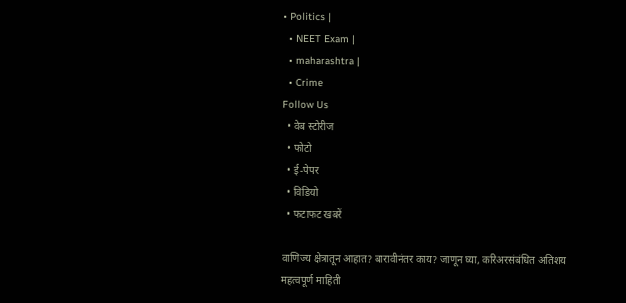• Politics |
  • NEET Exam |
  • maharashtra |
  • Crime
Follow Us
  • वेब स्टोरीज
  • फोटो
  • ई-पेपर
  • विडियो
  • फटाफट खबरें

वाणिज्य क्षेत्रातून आहात? बारावीनंतर काय? जाणून घ्या, करिअरसंबंधित अतिशय महत्वपूर्ण माहिती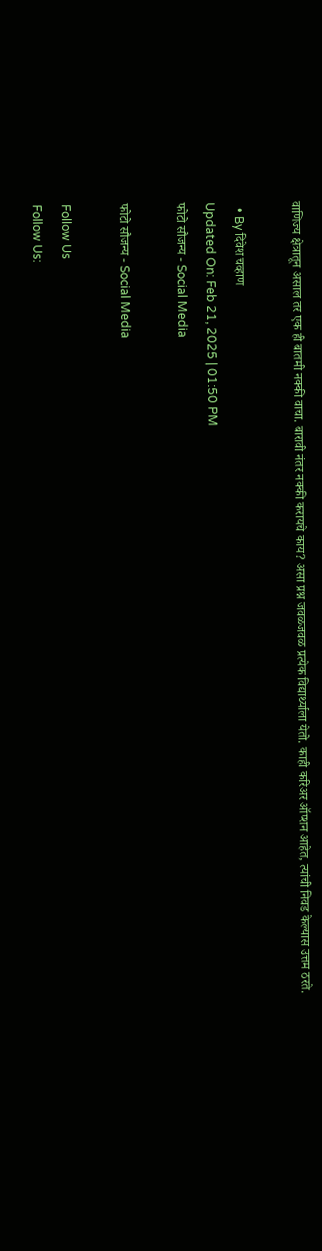वाणिज्य क्षेत्रातून असाल तर एक ही बातमी नक्की वाचा. बारावी नंतर नक्की करायचे काय? असा प्रश्न जवळजवळ प्रत्येक विद्यार्थ्याला येतो. काही करिअर ऑप्शन आहेत, त्यांची निवड केल्यास उत्तम ठरते.

  • By दिवेश चव्हाण
Updated On: Feb 21, 2025 | 01:50 PM
फोटो सौजन्य - Social Media

फोटो सौजन्य - Social Media

Follow Us
Follow Us: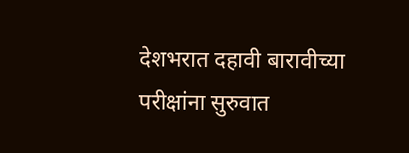देशभरात दहावी बारावीच्या परीक्षांना सुरुवात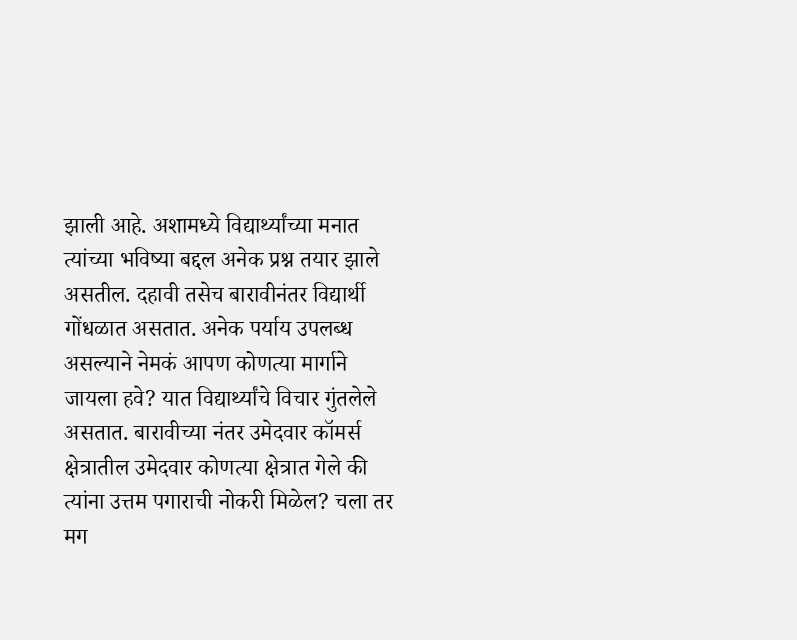झाली आहे. अशामध्ये विद्यार्थ्यांच्या मनात त्यांच्या भविष्या बद्दल अनेक प्रश्न तयार झाले असतील. दहावी तसेच बारावीनंतर विद्यार्थी गोंधळात असतात. अनेक पर्याय उपलब्ध असल्याने नेमकं आपण कोणत्या मार्गाने जायला हवे? यात विद्यार्थ्यांचे विचार गुंतलेले असतात. बारावीच्या नंतर उमेदवार कॉमर्स क्षेत्रातील उमेदवार कोणत्या क्षेत्रात गेले की त्यांना उत्तम पगाराची नोकरी मिळेल? चला तर मग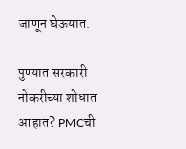जाणून घेऊयात.

पुण्यात सरकारी नोकरीच्या शोधात आहात? PMCची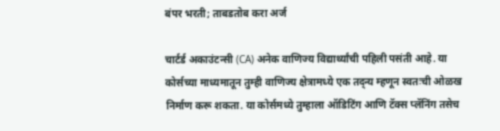बंपर भरती; ताबडतोब करा अर्ज

चार्टर्ड अकाउंटन्सी (CA) अनेक वाणिज्य विद्यार्थ्यांची पहिली पसंती आहे. या कोर्सच्या माध्यमातून तुम्ही वाणिज्य क्षेत्रामध्ये एक तद्न्य म्हणून स्वतःची ओळख निर्माण करू शकता. या कोर्समध्ये तुम्हाला ऑडिटिंग आणि टॅक्स प्लॅनिंग तसेच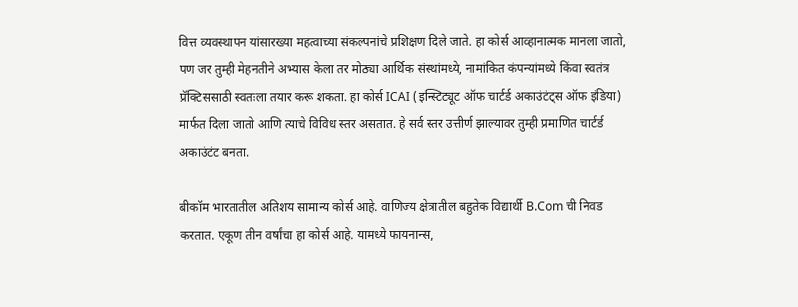वित्त व्यवस्थापन यांसारख्या महत्वाच्या संकल्पनांचे प्रशिक्षण दिले जाते. हा कोर्स आव्हानात्मक मानला जातो, पण जर तुम्ही मेहनतीने अभ्यास केला तर मोठ्या आर्थिक संस्थांमध्ये, नामांकित कंपन्यांमध्ये किंवा स्वतंत्र प्रॅक्टिससाठी स्वतःला तयार करू शकता. हा कोर्स ICAI (इन्स्टिट्यूट ऑफ चार्टर्ड अकाउंटंट्स ऑफ इंडिया) मार्फत दिला जातो आणि त्याचे विविध स्तर असतात. हे सर्व स्तर उत्तीर्ण झाल्यावर तुम्ही प्रमाणित चार्टर्ड अकाउंटंट बनता.

बीकॉम भारतातील अतिशय सामान्य कोर्स आहे. वाणिज्य क्षेत्रातील बहुतेक विद्यार्थी B.Com ची निवड करतात. एकूण तीन वर्षांचा हा कोर्स आहे. यामध्ये फायनान्स,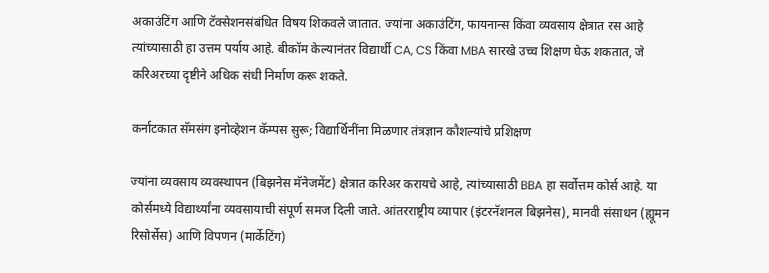अकाउंटिंग आणि टॅक्सेशनसंबंधित विषय शिकवले जातात. ज्यांना अकाउंटिंग, फायनान्स किंवा व्यवसाय क्षेत्रात रस आहे त्यांच्यासाठी हा उत्तम पर्याय आहे. बीकॉम केल्यानंतर विद्यार्थी CA, CS किंवा MBA सारखे उच्च शिक्षण घेऊ शकतात, जे करिअरच्या दृष्टीने अधिक संधी निर्माण करू शकते.

कर्नाटकात सॅमसंग इनोव्हेशन कॅम्पस सुरू; विद्यार्थिनींना मिळणार तंत्रज्ञान कौशल्यांचे प्रशिक्षण

ज्यांना व्यवसाय व्यवस्थापन (बिझनेस मॅनेजमेंट) क्षेत्रात करिअर करायचे आहे, त्यांच्यासाठी BBA हा सर्वोत्तम कोर्स आहे. या कोर्समध्ये विद्यार्थ्यांना व्यवसायाची संपूर्ण समज दिली जाते. आंतरराष्ट्रीय व्यापार (इंटरनॅशनल बिझनेस), मानवी संसाधन (ह्यूमन रिसोर्सेस) आणि विपणन (मार्केटिंग)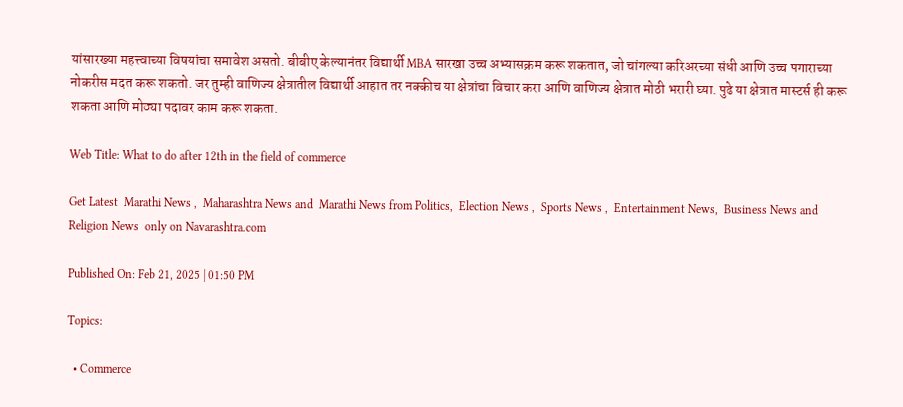यांसारख्या महत्त्वाच्या विषयांचा समावेश असतो. बीबीए केल्यानंतर विद्यार्थी MBA सारखा उच्च अभ्यासक्रम करू शकतात, जो चांगल्या करिअरच्या संधी आणि उच्च पगाराच्या नोकरीस मदत करू शकतो. जर तुम्ही वाणिज्य क्षेत्रातील विद्यार्थी आहात तर नक्कीच या क्षेत्रांचा विचार करा आणि वाणिज्य क्षेत्रात मोठी भरारी घ्या. पुढे या क्षेत्रात मास्टर्स ही करू शकता आणि मोठ्या पदावर काम करू शकता.

Web Title: What to do after 12th in the field of commerce

Get Latest  Marathi News ,  Maharashtra News and  Marathi News from Politics,  Election News ,  Sports News ,  Entertainment News,  Business News and   Religion News  only on Navarashtra.com

Published On: Feb 21, 2025 | 01:50 PM

Topics:

  • Commerce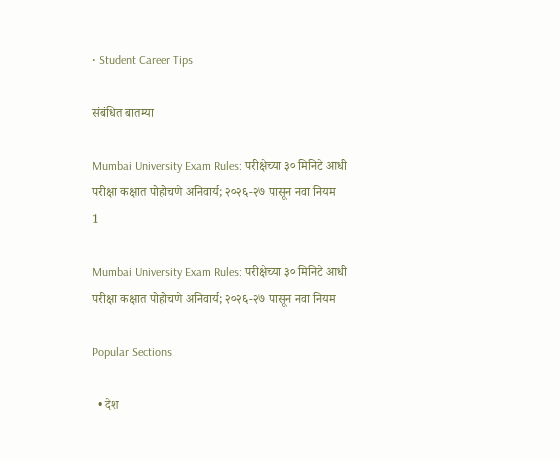• Student Career Tips

संबंधित बातम्या

Mumbai University Exam Rules: परीक्षेच्या ३० मिनिटे आधी परीक्षा कक्षात पोहोचणे अनिवार्य; २०२६-२७ पासून नवा नियम
1

Mumbai University Exam Rules: परीक्षेच्या ३० मिनिटे आधी परीक्षा कक्षात पोहोचणे अनिवार्य; २०२६-२७ पासून नवा नियम

Popular Sections

  • देश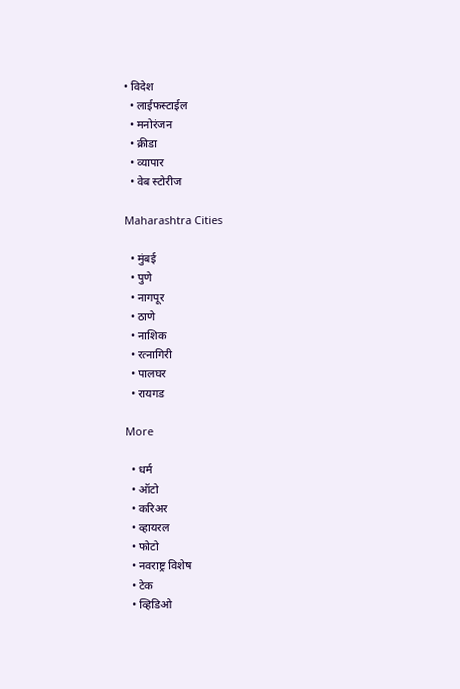• विदेश
  • लाईफस्टाईल
  • मनोरंजन
  • क्रीडा
  • व्यापार
  • वेब स्टोरीज

Maharashtra Cities

  • मुंबई
  • पुणे
  • नागपूर
  • ठाणे
  • नाशिक
  • रत्नागिरी
  • पालघर
  • रायगड

More

  • धर्म
  • ऑटो
  • करिअर
  • व्हायरल
  • फोटो
  • नवराष्ट्र विशेष
  • टेक
  • व्हिडिओ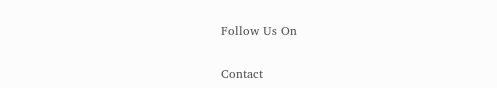Follow Us On

Contact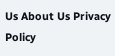Us About Us Privacy Policy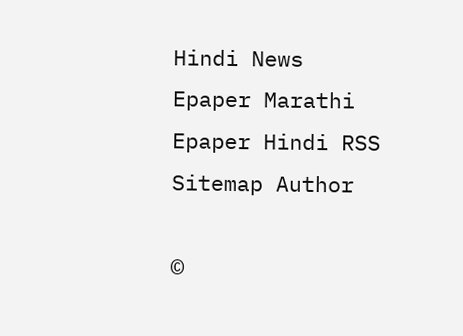Hindi News Epaper Marathi Epaper Hindi RSS Sitemap Author

©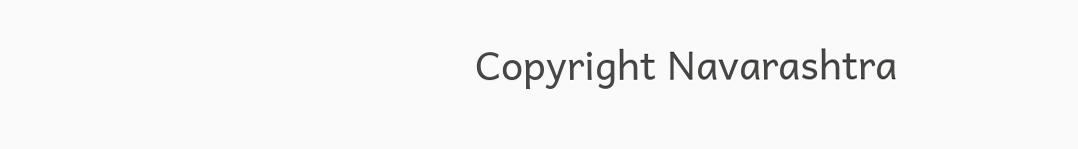Copyright Navarashtra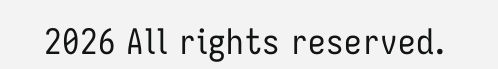2026 All rights reserved.